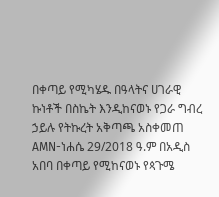በቀጣይ የሚካሄዱ በዓላትና ሀገራዊ ኩነቶች በስኬት እንዲከናወኑ የጋራ ግብረ ኃይሉ የትኩረት አቅጣጫ አስቀመጠ
AMN-ነሐሴ 29/2018 ዓ.ም በአዲስ አበባ በቀጣይ የሚከናወኑ የጳጉሜ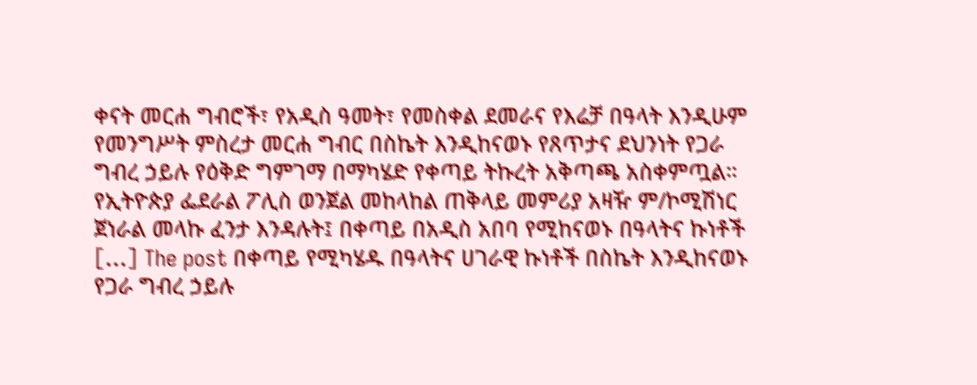ቀናት መርሐ ግብሮች፣ የአዲስ ዓመት፣ የመስቀል ደመራና የእሬቻ በዓላት እንዲሁም የመንግሥት ምስረታ መርሐ ግብር በስኬት እንዲከናወኑ የጸጥታና ደህንነት የጋራ ግብረ ኃይሉ የዕቅድ ግምገማ በማካሄድ የቀጣይ ትኩረት አቅጣጫ አስቀምጧል። የኢትዮጵያ ፌደራል ፖሊስ ወንጀል መከላከል ጠቅላይ መምሪያ አዛዥ ም/ኮሚሽነር ጀነራል መላኩ ፈንታ እንዳሉት፤ በቀጣይ በአዲስ አበባ የሚከናወኑ በዓላትና ኩነቶች […] The post በቀጣይ የሚካሄዱ በዓላትና ሀገራዊ ኩነቶች በስኬት እንዲከናወኑ የጋራ ግብረ ኃይሉ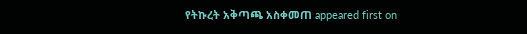የትኩረት አቅጣጫ አስቀመጠ appeared first on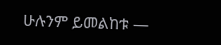ሁሉንም ይመልከቱ —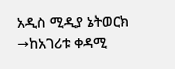አዲስ ሚዲያ ኔትወርክ →ከአገሪቱ ቀዳሚ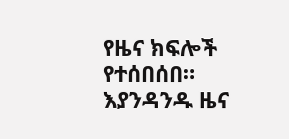የዜና ክፍሎች የተሰበሰበ። እያንዳንዱ ዜና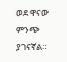ወደ ዋናው ምንጭ ያገናኛል።